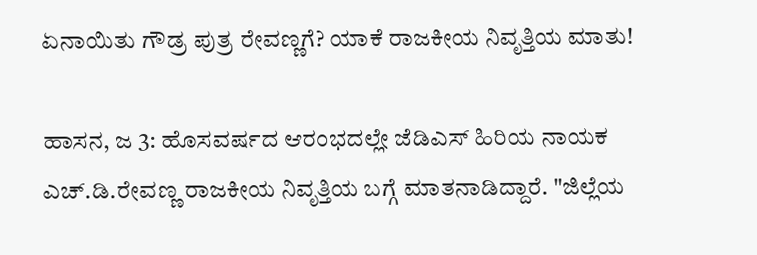ಏನಾಯಿತು ಗೌಡ್ರ ಪುತ್ರ ರೇವಣ್ಣಗೆ? ಯಾಕೆ ರಾಜಕೀಯ ನಿವೃತ್ತಿಯ ಮಾತು!

ಹಾಸನ, ಜ 3: ಹೊಸವರ್ಷದ ಆರಂಭದಲ್ಲೇ ಜೆಡಿಎಸ್ ಹಿರಿಯ ನಾಯಕ ಎಚ್.ಡಿ.ರೇವಣ್ಣ ರಾಜಕೀಯ ನಿವೃತ್ತಿಯ ಬಗ್ಗೆ ಮಾತನಾಡಿದ್ದಾರೆ. "ಜಿಲ್ಲೆಯ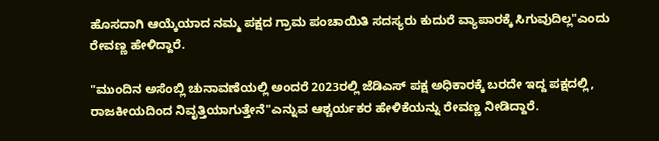ಹೊಸದಾಗಿ ಆಯ್ಕೆಯಾದ ನಮ್ಮ ಪಕ್ಷದ ಗ್ರಾಮ ಪಂಚಾಯಿತಿ ಸದಸ್ಯರು ಕುದುರೆ ವ್ಯಾಪಾರಕ್ಕೆ ಸಿಗುವುದಿಲ್ಲ"ಎಂದು ರೇವಣ್ಣ ಹೇಳಿದ್ದಾರೆ.

"ಮುಂದಿನ ಅಸೆಂಬ್ಲಿ ಚುನಾವಣೆಯಲ್ಲಿ ಅಂದರೆ 2023ರಲ್ಲಿ ಜೆಡಿಎಸ್ ಪಕ್ಷ ಅಧಿಕಾರಕ್ಕೆ ಬರದೇ ಇದ್ದ ಪಕ್ಷದಲ್ಲಿ, ರಾಜಕೀಯದಿಂದ ನಿವೃತ್ತಿಯಾಗುತ್ತೇನೆ"ಎನ್ನುವ ಆಶ್ಚರ್ಯಕರ ಹೇಳಿಕೆಯನ್ನು ರೇವಣ್ಣ ನೀಡಿದ್ದಾರೆ.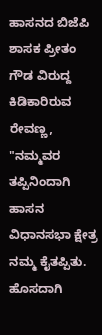ಹಾಸನದ ಬಿಜೆಪಿ ಶಾಸಕ ಪ್ರೀತಂ ಗೌಡ ವಿರುದ್ದ ಕಿಡಿಕಾರಿರುವ ರೇವಣ್ಣ, "ನಮ್ಮವರ ತಪ್ಪಿನಿಂದಾಗಿ ಹಾಸನ ವಿಧಾನಸಭಾ ಕ್ಷೇತ್ರ ನಮ್ಮ ಕೈತಪ್ಪಿತು. ಹೊಸದಾಗಿ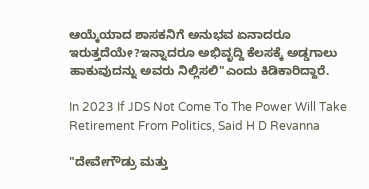ಆಯ್ಕೆಯಾದ ಶಾಸಕನಿಗೆ ಅನುಭವ ಏನಾದರೂ ಇರುತ್ತದೆಯೇ?ಇನ್ನಾದರೂ ಅಭಿವೃದ್ದಿ ಕೆಲಸಕ್ಕೆ ಅಡ್ಡಗಾಲು ಹಾಕುವುದನ್ನು ಅವರು ನಿಲ್ಲಿಸಲಿ"ಎಂದು ಕಿಡಿಕಾರಿದ್ದಾರೆ.

In 2023 If JDS Not Come To The Power Will Take Retirement From Politics, Said H D Revanna

"ದೇವೇಗೌಡ್ರು ಮತ್ತು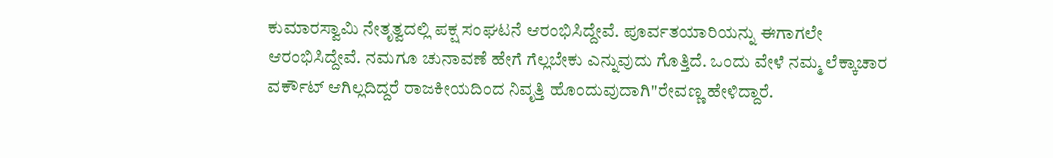ಕುಮಾರಸ್ವಾಮಿ ನೇತೃತ್ವದಲ್ಲಿ ಪಕ್ಷ ಸಂಘಟನೆ ಆರಂಭಿಸಿದ್ದೇವೆ. ಪೂರ್ವತಯಾರಿಯನ್ನು ಈಗಾಗಲೇ ಆರಂಭಿಸಿದ್ದೇವೆ. ನಮಗೂ ಚುನಾವಣೆ ಹೇಗೆ ಗೆಲ್ಲಬೇಕು ಎನ್ನುವುದು ಗೊತ್ತಿದೆ. ಒಂದು ವೇಳೆ ನಮ್ಮ ಲೆಕ್ಕಾಚಾರ ವರ್ಕೌಟ್ ಆಗಿಲ್ಲದಿದ್ದರೆ ರಾಜಕೀಯದಿಂದ ನಿವೃತ್ತಿ ಹೊಂದುವುದಾಗಿ"ರೇವಣ್ಣ ಹೇಳಿದ್ದಾರೆ.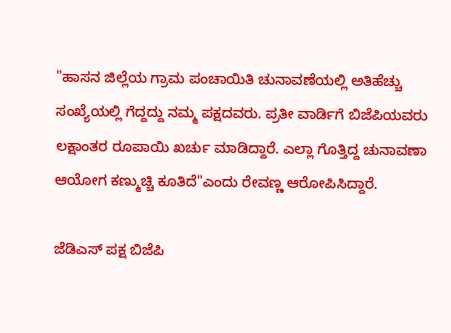"ಹಾಸನ ಜಿಲ್ಲೆಯ ಗ್ರಾಮ ಪಂಚಾಯಿತಿ ಚುನಾವಣೆಯಲ್ಲಿ ಅತಿಹೆಚ್ಚು ಸಂಖ್ಯೆಯಲ್ಲಿ ಗೆದ್ದದ್ದು ನಮ್ಮ ಪಕ್ಷದವರು. ಪ್ರತೀ ವಾರ್ಡಿಗೆ ಬಿಜೆಪಿಯವರು ಲಕ್ಷಾಂತರ ರೂಪಾಯಿ ಖರ್ಚು ಮಾಡಿದ್ದಾರೆ. ಎಲ್ಲಾ ಗೊತ್ತಿದ್ದ ಚುನಾವಣಾ ಆಯೋಗ ಕಣ್ಮುಚ್ಚಿ ಕೂತಿದೆ"ಎಂದು ರೇವಣ್ಣ ಆರೋಪಿಸಿದ್ದಾರೆ.

ಜೆಡಿಎಸ್ ಪಕ್ಷ ಬಿಜೆಪಿ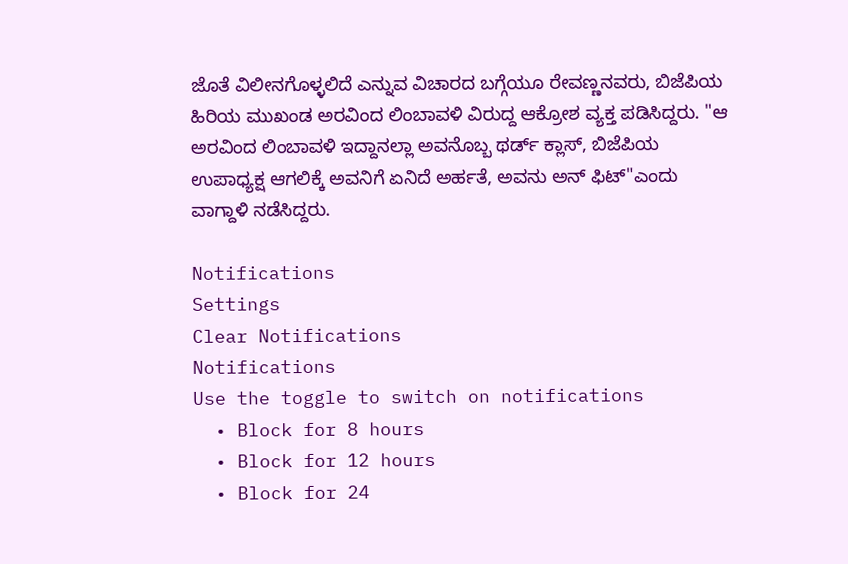ಜೊತೆ ವಿಲೀನಗೊಳ್ಳಲಿದೆ ಎನ್ನುವ ವಿಚಾರದ ಬಗ್ಗೆಯೂ ರೇವಣ್ಣನವರು, ಬಿಜೆಪಿಯ ಹಿರಿಯ ಮುಖಂಡ ಅರವಿಂದ ಲಿಂಬಾವಳಿ ವಿರುದ್ದ ಆಕ್ರೋಶ ವ್ಯಕ್ತ ಪಡಿಸಿದ್ದರು. "ಆ ಅರವಿಂದ ಲಿಂಬಾವಳಿ ಇದ್ದಾನಲ್ಲಾ ಅವನೊಬ್ಬ ಥರ್ಡ್ ಕ್ಲಾಸ್, ಬಿಜೆಪಿಯ ಉಪಾಧ್ಯಕ್ಷ ಆಗಲಿಕ್ಕೆ ಅವನಿಗೆ ಏನಿದೆ ಅರ್ಹತೆ, ಅವನು ಅನ್ ಫಿಟ್"ಎಂದು ವಾಗ್ದಾಳಿ ನಡೆಸಿದ್ದರು.

Notifications
Settings
Clear Notifications
Notifications
Use the toggle to switch on notifications
  • Block for 8 hours
  • Block for 12 hours
  • Block for 24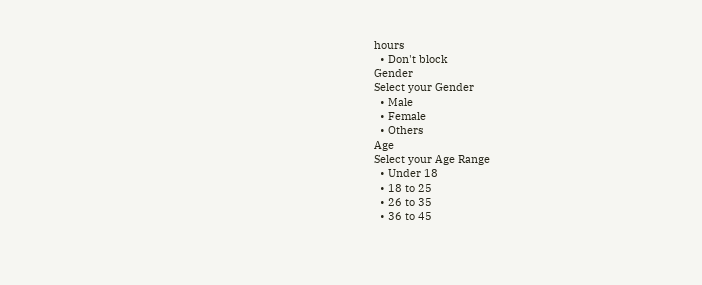hours
  • Don't block
Gender
Select your Gender
  • Male
  • Female
  • Others
Age
Select your Age Range
  • Under 18
  • 18 to 25
  • 26 to 35
  • 36 to 45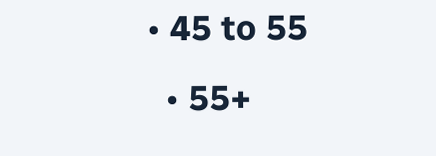• 45 to 55
  • 55+